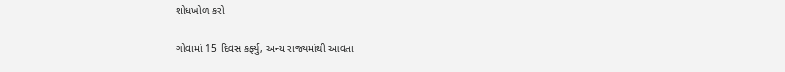શોધખોળ કરો

ગોવામાં 15 દિવસ કર્ફ્યુ, અન્ય રાજ્યમાંથી આવતા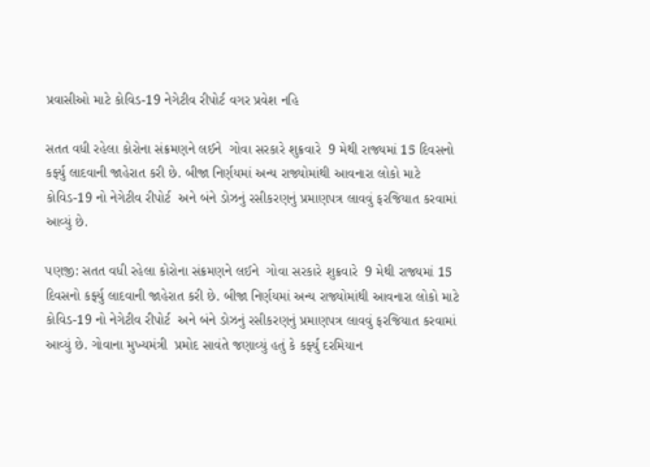પ્રવાસીઓ માટે કોવિડ-19 નેગેટીવ રીપોર્ટ વગર પ્રવેશ નહિ

સતત વધી રહેલા કોરોના સંક્રમણને લઈને  ગોવા સરકારે શુક્રવારે  9 મેથી રાજ્યમાં 15 દિવસનો કર્ફ્યુ લાદવાની જાહેરાત કરી છે. બીજા નિર્ણયમાં અન્ય રાજ્યોમાંથી આવનારા લોકો માટે કોવિડ-19 નો નેગેટીવ રીપોર્ટ  અને બંને ડોઝનું રસીકરણનું પ્રમાણપત્ર લાવવું ફરજિયાત કરવામાં આવ્યું છે.

પણજી: સતત વધી રહેલા કોરોના સંક્રમણને લઈને  ગોવા સરકારે શુક્રવારે  9 મેથી રાજ્યમાં 15 દિવસનો કર્ફ્યુ લાદવાની જાહેરાત કરી છે. બીજા નિર્ણયમાં અન્ય રાજ્યોમાંથી આવનારા લોકો માટે કોવિડ-19 નો નેગેટીવ રીપોર્ટ  અને બંને ડોઝનું રસીકરણનું પ્રમાણપત્ર લાવવું ફરજિયાત કરવામાં આવ્યું છે. ગોવાના મુખ્યમંત્રી  પ્રમોદ સાવંતે જણાવ્યું હતું કે કર્ફ્યુ દરમિયાન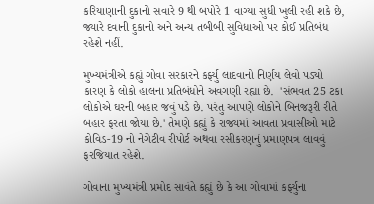કરિયાણાની દુકાનો સવારે 9 થી બપોરે 1 વાગ્યા સુધી ખુલી રહી શકે છે, જ્યારે દવાની દુકાનો અને અન્ય તબીબી સુવિધાઓ પર કોઈ પ્રતિબંધ રહેશે નહીં.

મુખ્યમંત્રીએ કહ્યું ગોવા સરકારને કર્ફ્યુ લાદવાનો નિર્ણય લેવો પડ્યો કારણ કે લોકો હાલના પ્રતિબંધોને અવગણી રહ્યા છે.  'સંભવત 25 ટકા લોકોએ ઘરની બહાર જવું પડે છે. પરંતુ આપણે લોકોને બિનજરૂરી રીતે બહાર ફરતા જોયા છે.' તેમણે કહ્યું કે રાજ્યમાં આવતા પ્રવાસીઓ માટે કોવિડ-19 નો નેગેટીવ રીપોર્ટ અથવા રસીકરણનું પ્રમાણપત્ર લાવવું ફરજિયાત રહેશે.

ગોવાના મુખ્યમંત્રી પ્રમોદ સાવંતે કહ્યું છે કે આ ગોવામાં કર્ફ્યુના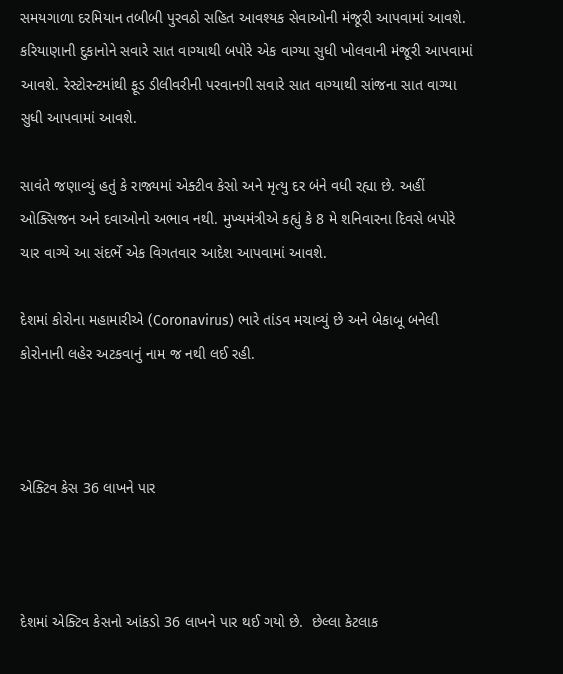સમયગાળા દરમિયાન તબીબી પુરવઠો સહિત આવશ્યક સેવાઓની મંજૂરી આપવામાં આવશે. કરિયાણાની દુકાનોને સવારે સાત વાગ્યાથી બપોરે એક વાગ્યા સુધી ખોલવાની મંજૂરી આપવામાં આવશે. રેસ્ટોરન્ટમાંથી ફૂડ ડીલીવરીની પરવાનગી સવારે સાત વાગ્યાથી સાંજના સાત વાગ્યા સુધી આપવામાં આવશે.

સાવંતે જણાવ્યું હતું કે રાજ્યમાં એક્ટીવ કેસો અને મૃત્યુ દર બંને વધી રહ્યા છે. અહીં ઓક્સિજન અને દવાઓનો અભાવ નથી. મુખ્યમંત્રીએ કહ્યું કે 8 મે શનિવારના દિવસે બપોરે ચાર વાગ્યે આ સંદર્ભે એક વિગતવાર આદેશ આપવામાં આવશે.

દેશમાં કોરોના મહામારીએ (Coronavirus) ભારે તાંડવ મચાવ્યું છે અને બેકાબૂ બનેલી કોરોનાની લહેર અટકવાનું નામ જ નથી લઈ રહી.



એક્ટિવ કેસ 36 લાખને પાર



દેશમાં એક્ટિવ કેસનો આંકડો 36 લાખને પાર થઈ ગયો છે.  છેલ્લા કેટલાક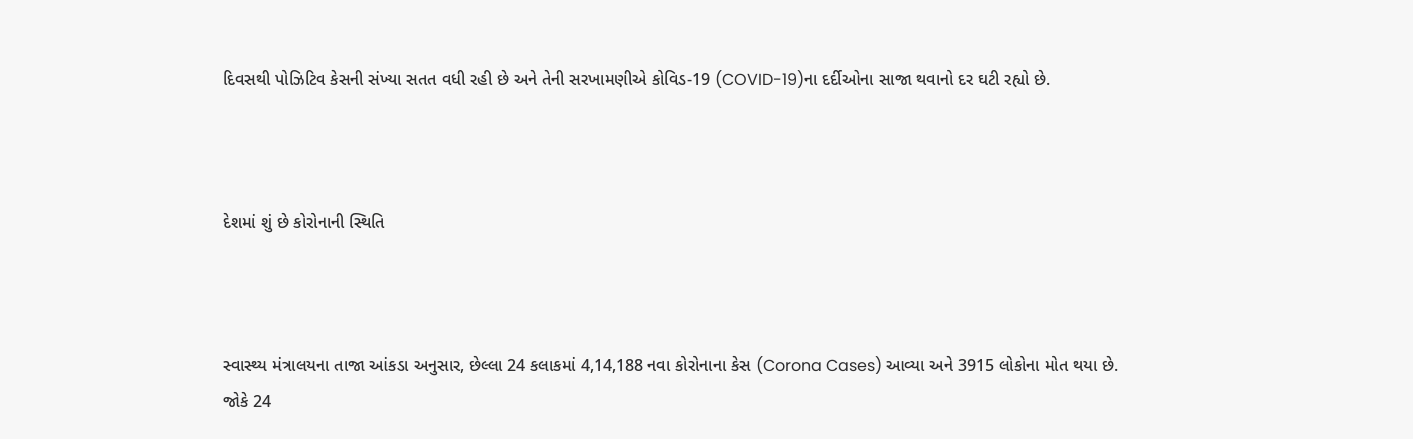દિવસથી પોઝિટિવ કેસની સંખ્યા સતત વધી રહી છે અને તેની સરખામણીએ કોવિડ-19 (COVID-19)ના દર્દીઓના સાજા થવાનો દર ઘટી રહ્યો છે.



દેશમાં શું છે કોરોનાની સ્થિતિ



સ્વાસ્થ્ય મંત્રાલયના તાજા આંકડા અનુસાર, છેલ્લા 24 કલાકમાં 4,14,188 નવા કોરોનાના કેસ (Corona Cases) આવ્યા અને 3915 લોકોના મોત થયા છે. જોકે 24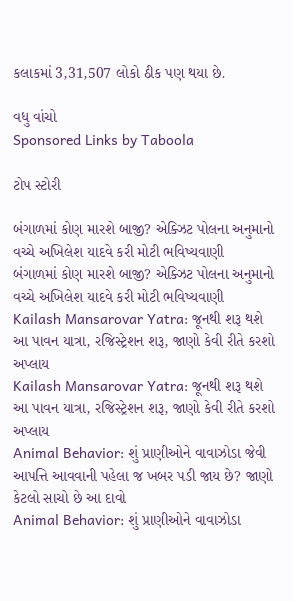કલાકમાં 3,31,507 લોકો ઠીક પણ થયા છે.

વધુ વાંચો
Sponsored Links by Taboola

ટોપ સ્ટોરી

બંગાળમાં કોણ મારશે બાજી? એક્ઝિટ પોલના અનુમાનો વચ્ચે અખિલેશ યાદવે કરી મોટી ભવિષ્યવાણી
બંગાળમાં કોણ મારશે બાજી? એક્ઝિટ પોલના અનુમાનો વચ્ચે અખિલેશ યાદવે કરી મોટી ભવિષ્યવાણી
Kailash Mansarovar Yatra: જૂનથી શરૂ થશે આ પાવન યાત્રા, રજિસ્ટ્રેશન શરૂ, જાણો કેવી રીતે કરશો અપ્લાય
Kailash Mansarovar Yatra: જૂનથી શરૂ થશે આ પાવન યાત્રા, રજિસ્ટ્રેશન શરૂ, જાણો કેવી રીતે કરશો અપ્લાય
Animal Behavior: શું પ્રાણીઓને વાવાઝોડા જેવી આપત્તિ આવવાની પહેલા જ ખબર પડી જાય છે? જાણો કેટલો સાચો છે આ દાવો
Animal Behavior: શું પ્રાણીઓને વાવાઝોડા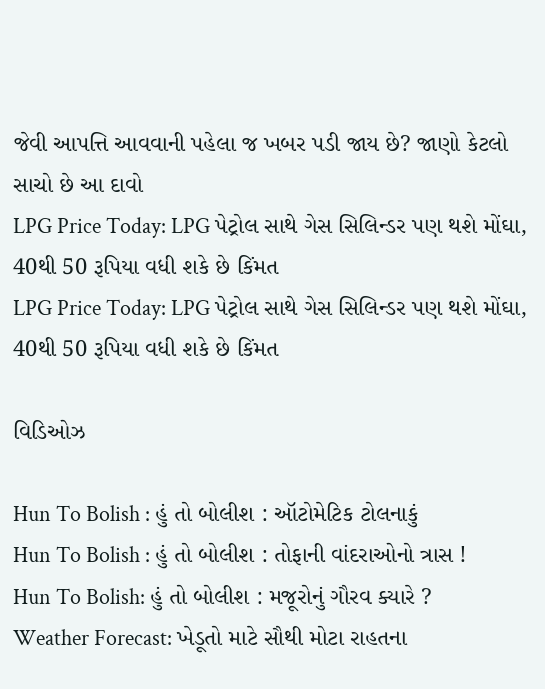જેવી આપત્તિ આવવાની પહેલા જ ખબર પડી જાય છે? જાણો કેટલો સાચો છે આ દાવો
LPG Price Today: LPG પેટ્રોલ સાથે ગેસ સિલિન્ડર પણ થશે મોંઘા, 40થી 50 રૂપિયા વધી શકે છે કિંમત
LPG Price Today: LPG પેટ્રોલ સાથે ગેસ સિલિન્ડર પણ થશે મોંઘા, 40થી 50 રૂપિયા વધી શકે છે કિંમત

વિડિઓઝ

Hun To Bolish : હું તો બોલીશ : ઑટોમેટિક ટોલનાકું
Hun To Bolish : હું તો બોલીશ : તોફાની વાંદરાઓનો ત્રાસ !
Hun To Bolish: હું તો બોલીશ : મજૂરોનું ગૌરવ ક્યારે ?
Weather Forecast: ખેડૂતો માટે સૌથી મોટા રાહતના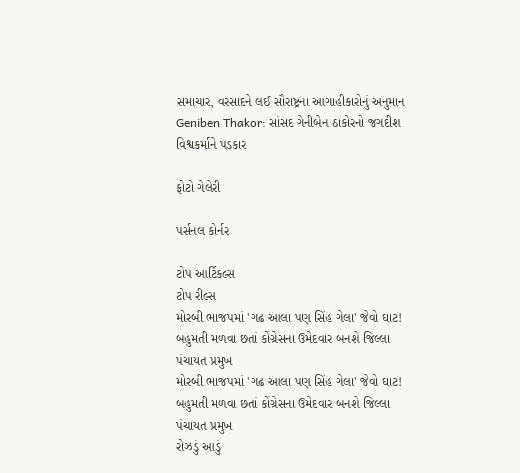સમાચાર, વરસાદને લઈ સૌરાષ્ટ્રના આગાહીકારોનું અનુમાન
Geniben Thakor: સાંસદ ગેનીબેન ઠાકોરનો જગદીશ વિશ્વકર્માને પડકાર

ફોટો ગેલેરી

પર્સનલ કોર્નર

ટોપ આર્ટિકલ્સ
ટોપ રીલ્સ
મોરબી ભાજપમાં 'ગઢ આલા પણ સિંહ ગેલા' જેવો ઘાટ! બહુમતી મળવા છતાં કોંગ્રેસના ઉમેદવાર બનશે જિલ્લા પંચાયત પ્રમુખ
મોરબી ભાજપમાં 'ગઢ આલા પણ સિંહ ગેલા' જેવો ઘાટ! બહુમતી મળવા છતાં કોંગ્રેસના ઉમેદવાર બનશે જિલ્લા પંચાયત પ્રમુખ
રોઝડું આડું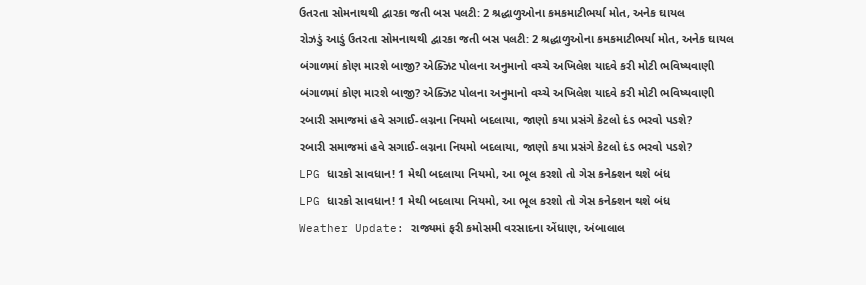ઉતરતા સોમનાથથી દ્વારકા જતી બસ પલટી: 2 શ્રદ્ધાળુઓના કમકમાટીભર્યા મોત, અનેક ઘાયલ
રોઝડું આડું ઉતરતા સોમનાથથી દ્વારકા જતી બસ પલટી: 2 શ્રદ્ધાળુઓના કમકમાટીભર્યા મોત, અનેક ઘાયલ
બંગાળમાં કોણ મારશે બાજી? એક્ઝિટ પોલના અનુમાનો વચ્ચે અખિલેશ યાદવે કરી મોટી ભવિષ્યવાણી
બંગાળમાં કોણ મારશે બાજી? એક્ઝિટ પોલના અનુમાનો વચ્ચે અખિલેશ યાદવે કરી મોટી ભવિષ્યવાણી
રબારી સમાજમાં હવે સગાઈ-લગ્નના નિયમો બદલાયા, જાણો કયા પ્રસંગે કેટલો દંડ ભરવો પડશે?
રબારી સમાજમાં હવે સગાઈ-લગ્નના નિયમો બદલાયા, જાણો કયા પ્રસંગે કેટલો દંડ ભરવો પડશે?
LPG ધારકો સાવધાન! 1 મેથી બદલાયા નિયમો, આ ભૂલ કરશો તો ગેસ કનેક્શન થશે બંધ
LPG ધારકો સાવધાન! 1 મેથી બદલાયા નિયમો, આ ભૂલ કરશો તો ગેસ કનેક્શન થશે બંધ
Weather Update: રાજ્યમાં ફરી કમોસમી વરસાદના એંધાણ, અંબાલાલ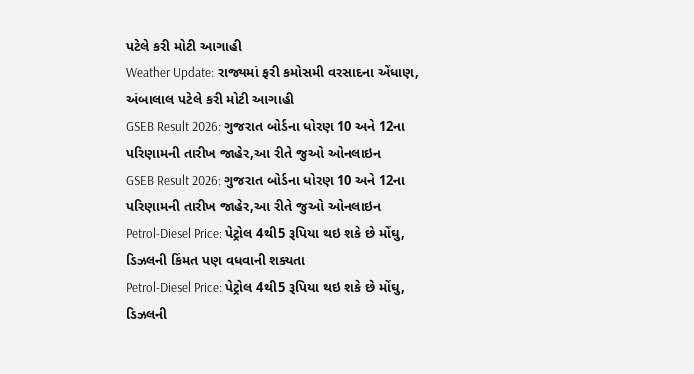પટેલે કરી મોટી આગાહી
Weather Update: રાજ્યમાં ફરી કમોસમી વરસાદના એંધાણ, અંબાલાલ પટેલે કરી મોટી આગાહી
GSEB Result 2026: ગુજરાત બોર્ડના ધોરણ 10 અને 12ના પરિણામની તારીખ જાહેર,આ રીતે જુઓ ઓનલાઇન
GSEB Result 2026: ગુજરાત બોર્ડના ધોરણ 10 અને 12ના પરિણામની તારીખ જાહેર,આ રીતે જુઓ ઓનલાઇન
Petrol-Diesel Price: પેટ્રોલ 4થી5 રૂપિયા થઇ શકે છે મોંઘુ, ડિઝલની કિંમત પણ વધવાની શક્યતા
Petrol-Diesel Price: પેટ્રોલ 4થી5 રૂપિયા થઇ શકે છે મોંઘુ, ડિઝલની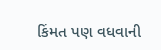કિંમત પણ વધવાની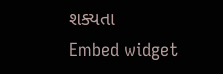શક્યતા
Embed widget